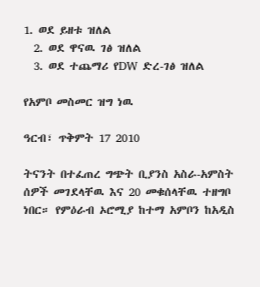1. ወደ ይዘቱ ዝለል
  2. ወደ ዋናዉ ገፅ ዝለል
  3. ወደ ተጨማሪ የDW ድረ-ገፅ ዝለል

የአምቦ መስመር ዝግ ነዉ

ዓርብ፣ ጥቅምት 17 2010

ትናንት በተፈጠረ ግጭት ቢያንስ አስራ-አምስት ሰዎች መገደላቸዉ እና 20 መቁሰላቸዉ ተዘግቦ ነበር። የምዕራብ ኦሮሚያ ከተማ አምቦን ከአዲስ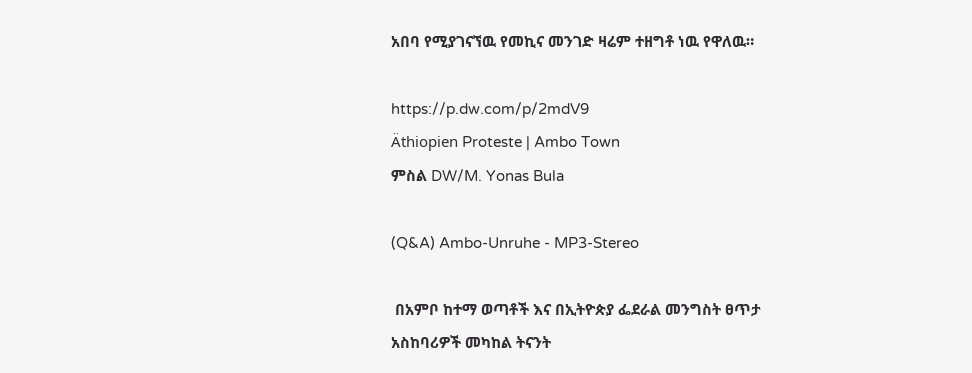አበባ የሚያገናኘዉ የመኪና መንገድ ዛሬም ተዘግቶ ነዉ የዋለዉ።

https://p.dw.com/p/2mdV9
Äthiopien Proteste | Ambo Town
ምስል DW/M. Yonas Bula

(Q&A) Ambo-Unruhe - MP3-Stereo

 በአምቦ ከተማ ወጣቶች እና በኢትዮጵያ ፌደራል መንግስት ፀጥታ አስከባሪዎች መካከል ትናንት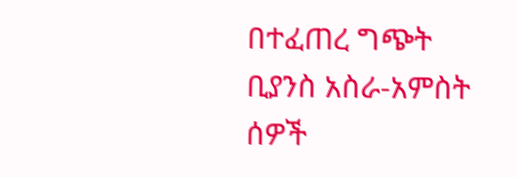በተፈጠረ ግጭት ቢያንስ አስራ-አምስት ሰዎች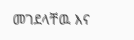መገደላቸዉ እና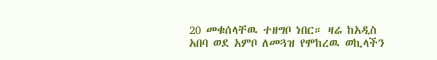20 መቁሰላቸዉ ተዘግቦ ነበር። ዛሬ ከአዲስ አበባ ወደ አምቦ ለመጓዝ የሞከረዉ ወኪላችን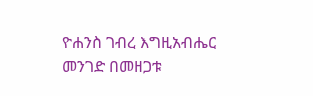ዮሐንስ ገብረ እግዚአብሔር መንገድ በመዘጋቱ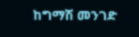ከግማሽ መንገድ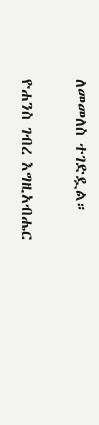ለመመለስ ተገድዷል።

ዮሐንስ ገብረ እግዚአብሔር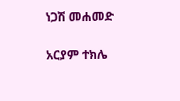ነጋሽ መሐመድ

አርያም ተክሌ